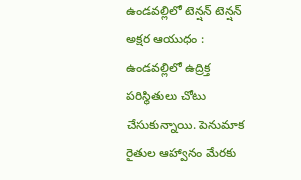ఉండవల్లిలో టెన్షన్ టెన్షన్
అక్షర ఆయుధం : ఉండవల్లిలో ఉద్రిక్త పరిస్థితులు చోటు చేసుకున్నాయి. పెనుమాక రైతుల ఆహ్వానం మేరకు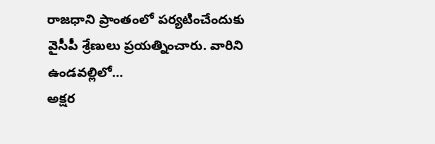రాజధాని ప్రాంతంలో పర్యటించేందుకు వైసీపీ శ్రేణులు ప్రయత్నించారు. వారిని ఉండవల్లిలో…
అక్షర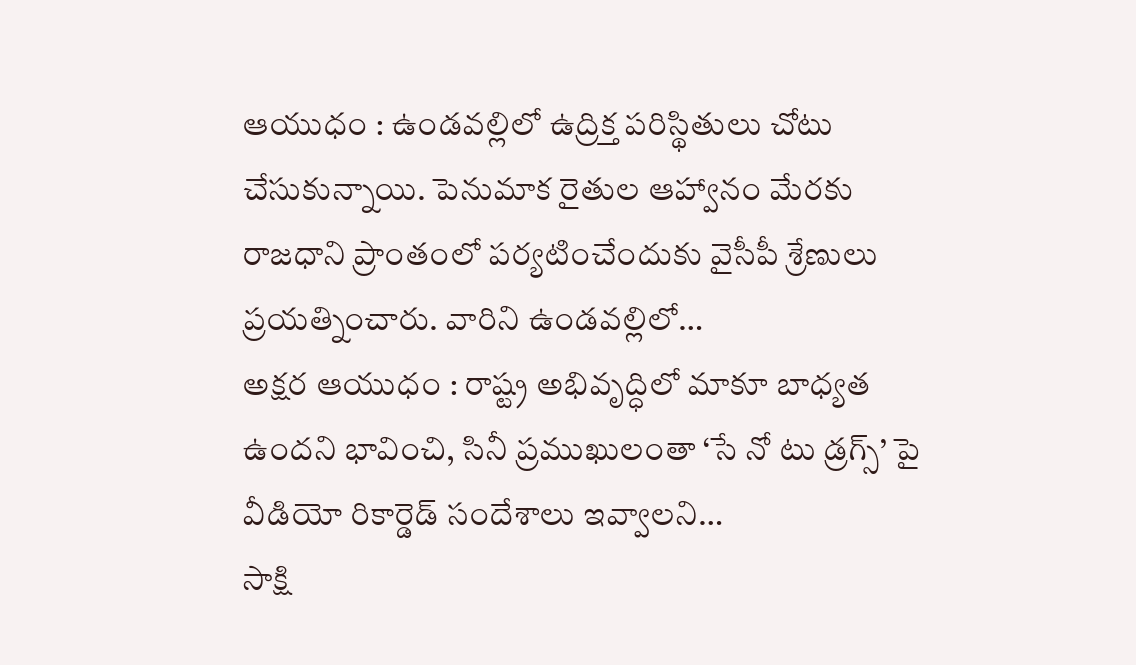ఆయుధం : ఉండవల్లిలో ఉద్రిక్త పరిస్థితులు చోటు చేసుకున్నాయి. పెనుమాక రైతుల ఆహ్వానం మేరకు రాజధాని ప్రాంతంలో పర్యటించేందుకు వైసీపీ శ్రేణులు ప్రయత్నించారు. వారిని ఉండవల్లిలో…
అక్షర ఆయుధం : రాష్ట్ర అభివృద్ధిలో మాకూ బాధ్యత ఉందని భావించి, సినీ ప్రముఖులంతా ‘సే నో టు డ్రగ్స్’ పై వీడియో రికార్డెడ్ సందేశాలు ఇవ్వాలని…
సాక్షి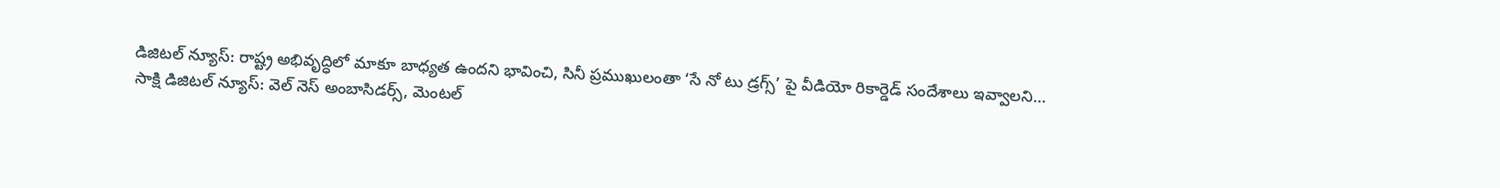డిజిటల్ న్యూస్: రాష్ట్ర అభివృద్ధిలో మాకూ బాధ్యత ఉందని భావించి, సినీ ప్రముఖులంతా ‘సే నో టు డ్రగ్స్’ పై వీడియో రికార్డెడ్ సందేశాలు ఇవ్వాలని…
సాక్షి డిజిటల్ న్యూస్: వెల్ నెస్ అంబాసిడర్స్, మెంటల్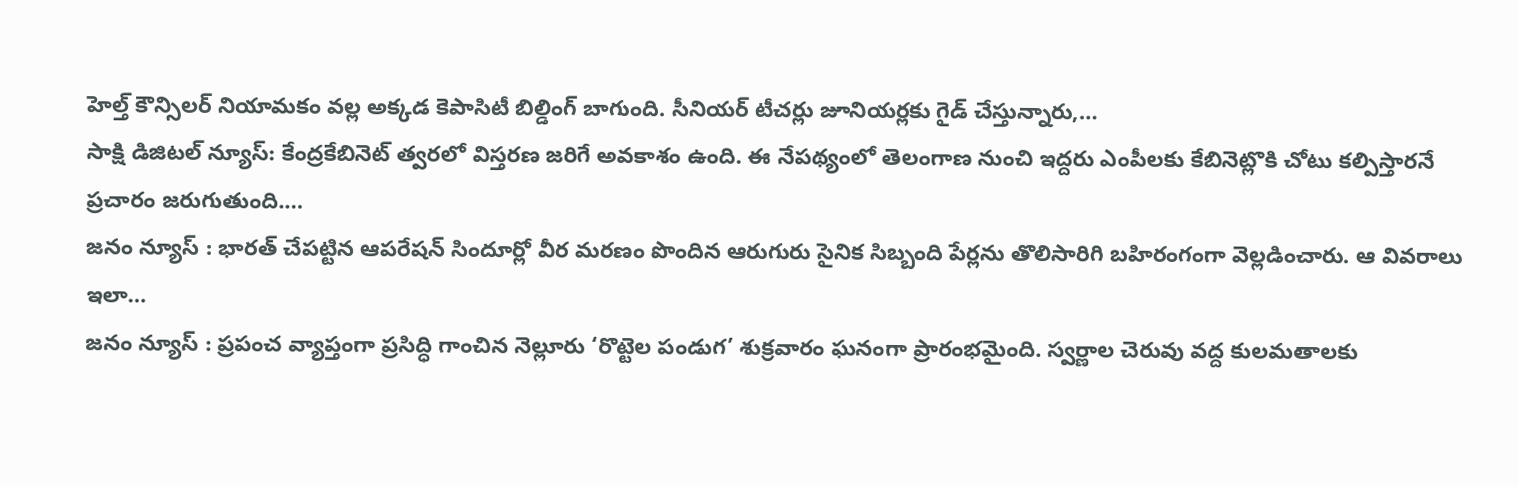హెల్త్ కౌన్సిలర్ నియామకం వల్ల అక్కడ కెపాసిటీ బిల్డింగ్ బాగుంది. సీనియర్ టీచర్లు జూనియర్లకు గైడ్ చేస్తున్నారు,…
సాక్షి డిజిటల్ న్యూస్: కేంద్రకేబినెట్ త్వరలో విస్తరణ జరిగే అవకాశం ఉంది. ఈ నేపథ్యంలో తెలంగాణ నుంచి ఇద్దరు ఎంపీలకు కేబినెట్లొకి చోటు కల్పిస్తారనే ప్రచారం జరుగుతుంది.…
జనం న్యూస్ : భారత్ చేపట్టిన ఆపరేషన్ సిందూర్లో వీర మరణం పొందిన ఆరుగురు సైనిక సిబ్బంది పేర్లను తొలిసారిగి బహిరంగంగా వెల్లడించారు. ఆ వివరాలు ఇలా…
జనం న్యూస్ : ప్రపంచ వ్యాప్తంగా ప్రసిద్ధి గాంచిన నెల్లూరు ‘రొట్టెల పండుగ’ శుక్రవారం ఘనంగా ప్రారంభమైంది. స్వర్ణాల చెరువు వద్ద కులమతాలకు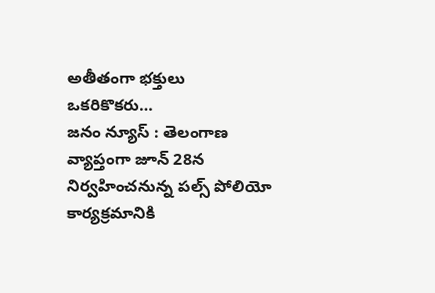అతీతంగా భక్తులు ఒకరికొకరు…
జనం న్యూస్ : తెలంగాణ వ్యాప్తంగా జూన్ 28న నిర్వహించనున్న పల్స్ పోలియో కార్యక్రమానికి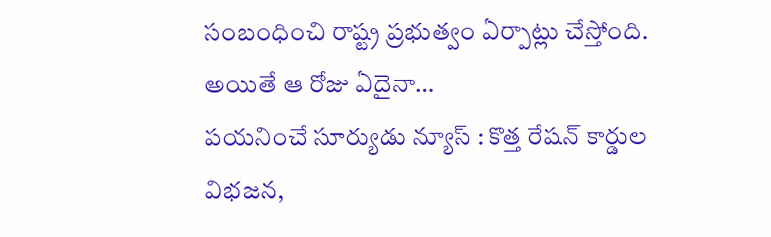సంబంధించి రాష్ట్ర ప్రభుత్వం ఏర్పాట్లు చేస్తోంది. అయితే ఆ రోజు ఏదైనా…
పయనించే సూర్యుడు న్యూస్ : కొత్త రేషన్ కార్డుల విభజన,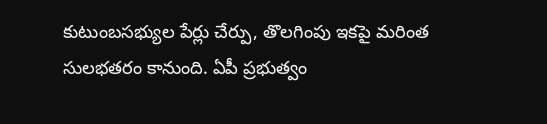కుటుంబసభ్యుల పేర్లు చేర్పు, తొలగింపు ఇకపై మరింత సులభతరం కానుంది. ఏపీ ప్రభుత్వం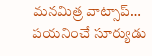మనమిత్ర వాట్సాప్…
పయనించే సూర్యుడు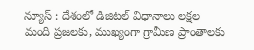న్యూస్ : దేశంలో డిజిటల్ విధానాలు లక్షల మంది ప్రజలకు, ముఖ్యంగా గ్రామీణ ప్రాంతాలకు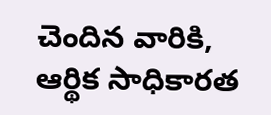చెందిన వారికి, ఆర్థిక సాధికారత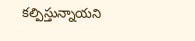కల్పిస్తున్నాయని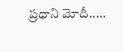ప్రధాని మోదీ..…